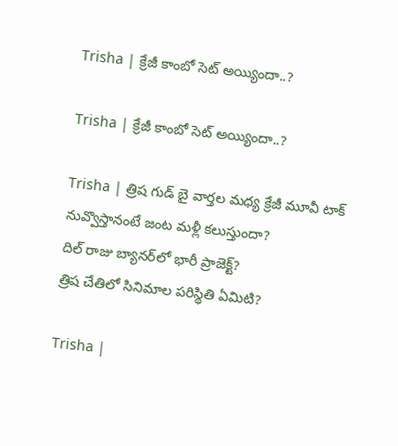Trisha | క్రేజీ కాంబో సెట్ అయ్యిందా..?

Trisha | క్రేజీ కాంబో సెట్ అయ్యిందా..?

Trisha | త్రిష గుడ్ బై వార్తల మధ్య క్రేజీ మూవీ టాక్
నువ్వొస్తానంటే జంట మళ్లీ కలుస్తుందా?
దిల్ రాజు బ్యానర్‌లో భారీ ప్రాజెక్ట్?
త్రిష చేతిలో సినిమాల పరిస్థితి ఏమిటి?

Trisha |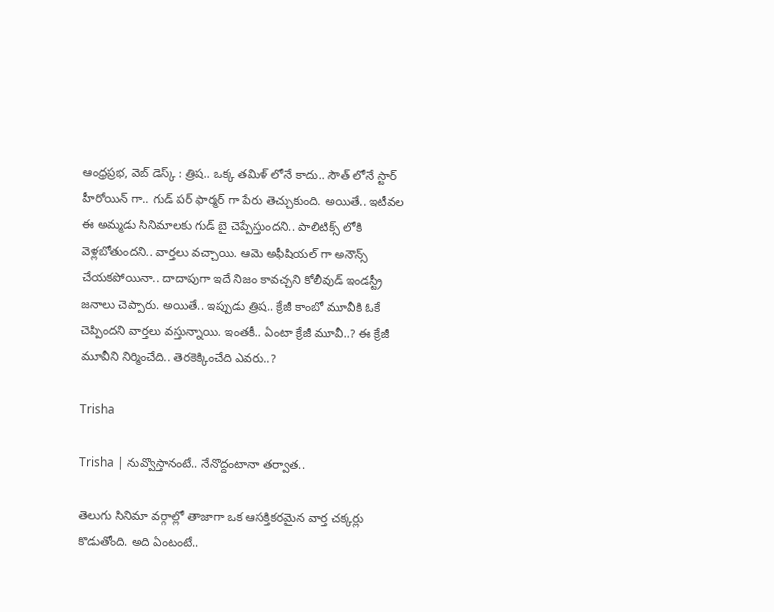ఆంధ్రప్రభ, వెబ్ డెస్క్ : త్రిష.. ఒక్క తమిళ్ లోనే కాదు.. సౌత్ లోనే స్టార్ హీరోయిన్ గా.. గుడ్ పర్ ఫార్మర్ గా పేరు తెచ్చుకుంది. అయితే.. ఇటీవల ఈ అమ్మడు సినిమాలకు గుడ్ బై చెప్పేస్తుందని.. పాలిటిక్స్ లోకి వెళ్లబోతుందని.. వార్తలు వచ్చాయి. ఆమె అఫీషియల్ గా అనౌన్స్ చేయకపోయినా.. దాదాపుగా ఇదే నిజం కావచ్చని కోలీవుడ్ ఇండస్ట్రీ జనాలు చెప్పారు. అయితే.. ఇప్పుడు త్రిష.. క్రేజీ కాంబో మూవీకి ఓకే చెప్పిందని వార్తలు వస్తున్నాయి. ఇంతకీ.. ఏంటా క్రేజీ మూవీ..? ఈ క్రేజీ మూవీని నిర్మించేది.. తెరకెక్కించేది ఎవరు..?

Trisha

Trisha | నువ్వొస్తానంటే.. నేనొద్దంటానా తర్వాత..

తెలుగు సినిమా వర్గాల్లో తాజాగా ఒక ఆసక్తికరమైన వార్త చక్కర్లు కొడుతోంది. అది ఏంటంటే..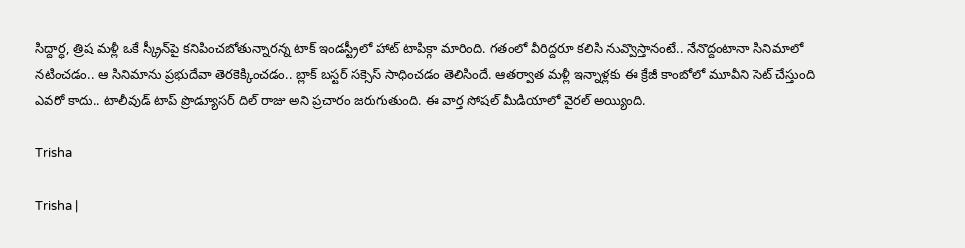సిద్దార్ధ, త్రిష మళ్లీ ఒకే స్క్రీన్‌పై కనిపించబోతున్నారన్న టాక్ ఇండస్ట్రీలో హాట్ టాపిక్గా మారింది. గతంలో వీరిద్దరూ కలిసి నువ్వొస్తానంటే.. నేనొద్దంటానా సినిమాలో నటించడం.. ఆ సినిమాను ప్రభుదేవా తెరకెక్కించడం.. బ్లాక్ బస్టర్ సక్సెస్ సాధించడం తెలిసిందే. ఆతర్వాత మళ్లీ ఇన్నాళ్లకు ఈ క్రేజీ కాంబోలో మూవీని సెట్ చేస్తుంది ఎవరో కాదు.. టాలీవుడ్ టాప్ ప్రొడ్యూసర్ దిల్ రాజు అని ప్రచారం జరుగుతుంది. ఈ వార్త సోషల్ మీడియాలో వైరల్ అయ్యింది.

Trisha

Trisha |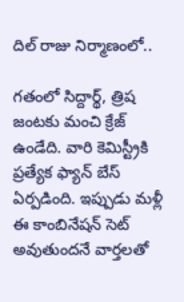దిల్ రాజు నిర్మాణంలో..

గతంలో సిద్దార్థ్, త్రిష జంటకు మంచి క్రేజ్ ఉండేది. వారి కెమిస్ట్రీకి ప్రత్యేక ఫ్యాన్ బేస్ ఏర్పడింది. ఇప్పుడు మళ్లీ ఈ కాంబినేషన్ సెట్ అవుతుందనే వార్తలతో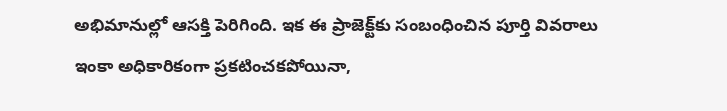అభిమానుల్లో ఆసక్తి పెరిగింది. ఇక ఈ ప్రాజెక్ట్‌కు సంబంధించిన పూర్తి వివరాలు ఇంకా అధికారికంగా ప్రకటించకపోయినా,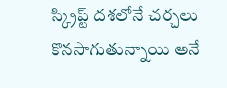స్క్రిప్ట్ దశలోనే చర్చలు కొనసాగుతున్నాయి అనే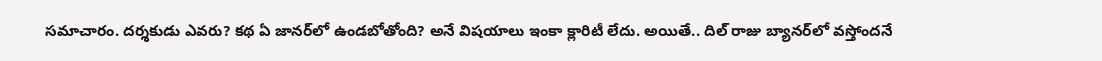సమాచారం. దర్శకుడు ఎవరు? కథ ఏ జానర్‌లో ఉండబోతోంది? అనే విషయాలు ఇంకా క్లారిటీ లేదు. అయితే.. దిల్ రాజు బ్యానర్‌లో వస్తోందనే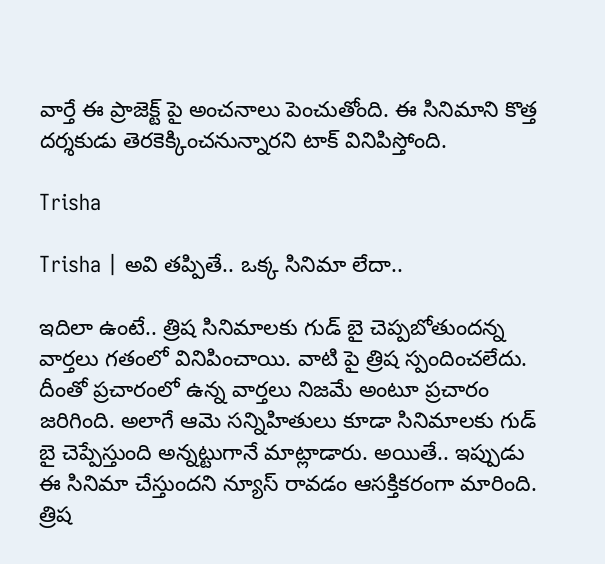వార్తే ఈ ప్రాజెక్ట్‌ పై అంచనాలు పెంచుతోంది. ఈ సినిమాని కొత్త దర్శకుడు తెరకెక్కించనున్నారని టాక్ వినిపిస్తోంది.

Trisha

Trisha | అవి తప్పితే.. ఒక్క సినిమా లేదా..

ఇదిలా ఉంటే.. త్రిష సినిమాలకు గుడ్ బై చెప్పబోతుందన్న వార్తలు గతంలో వినిపించాయి. వాటి పై త్రిష స్పందించలేదు. దీంతో ప్రచారంలో ఉన్న వార్తలు నిజమే అంటూ ప్రచారం జరిగింది. అలాగే ఆమె సన్నిహితులు కూడా సినిమాలకు గుడ్ బై చెప్పేస్తుంది అన్నట్టుగానే మాట్లాడారు. అయితే.. ఇప్పుడు ఈ సినిమా చేస్తుందని న్యూస్ రావడం ఆసక్తికరంగా మారింది. త్రిష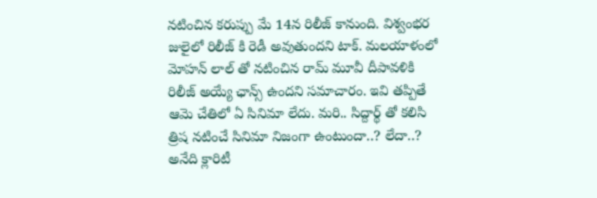నటించిన కరుప్పు మే 14న రిలీజ్ కానుంది. విశ్వంభర జులైలో రిలీజ్ కి రెడీ అవుతుందని టాక్. మలయాళంలో మోహన్ లాల్ తో నటించిన రామ్ మూవీ దీపావళికి రిలీజ్ అయ్యే ఛాన్స్ ఉందని సమాచారం. ఇవి తప్పితే ఆమె చేతిలో ఏ సినిమా లేదు. మరి.. సిద్దార్థ్ తో కలిసి త్రిష నటించే సినిమా నిజంగా ఉంటుందా..? లేదా..? అనేది క్లారిటీ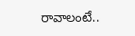రావాలంటే..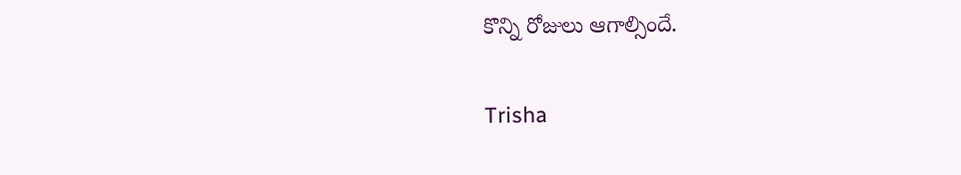కొన్ని రోజులు ఆగాల్సిందే.

Trisha